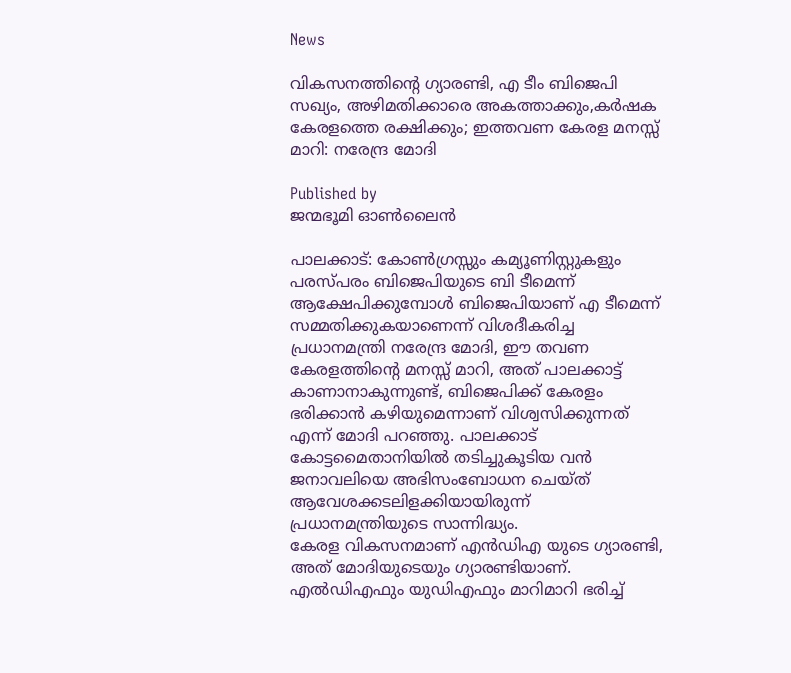News

വികസനത്തിന്റെ ഗ്യാരണ്ടി, എ ടീം ബിജെപി സഖ്യം, അഴിമതിക്കാരെ അകത്താക്കും,കർഷക കേരളത്തെ രക്ഷിക്കും; ഇത്തവണ കേരള മനസ്സ് മാറി: നരേന്ദ്ര മോദി

Published by
ജന്മഭൂമി ഓണ്‍ലൈന്‍

പാലക്കാട്: കോൺഗ്രസ്സും കമ്യൂണിസ്റ്റുകളും പരസ്പരം ബിജെപിയുടെ ബി ടീമെന്ന് ആക്ഷേപിക്കുമ്പോൾ ബിജെപിയാണ് എ ടീമെന്ന് സമ്മതിക്കുകയാണെന്ന് വിശദീകരിച്ച പ്രധാനമന്ത്രി നരേന്ദ്ര മോദി, ഈ തവണ കേരളത്തിന്റെ മനസ്സ് മാറി, അത് പാലക്കാട്ട് കാണാനാകുന്നുണ്ട്, ബിജെപിക്ക് കേരളം ഭരിക്കാൻ കഴിയുമെന്നാണ് വിശ്വസിക്കുന്നത് എന്ന് മോദി പറഞ്ഞു. പാലക്കാട് കോട്ടമൈതാനിയിൽ തടിച്ചുകൂടിയ വൻ ജനാവലിയെ അഭിസംബോധന ചെയ്ത് ആവേശക്കടലിളക്കിയായിരുന്ന് പ്രധാനമന്ത്രിയുടെ സാന്നിദ്ധ്യം.
കേരള വികസനമാണ് എൻഡിഎ യുടെ ഗ്യാരണ്ടി, അത് മോദിയുടെയും ഗ്യാരണ്ടിയാണ്. എൽഡിഎഫും യുഡിഎഫും മാറിമാറി ഭരിച്ച്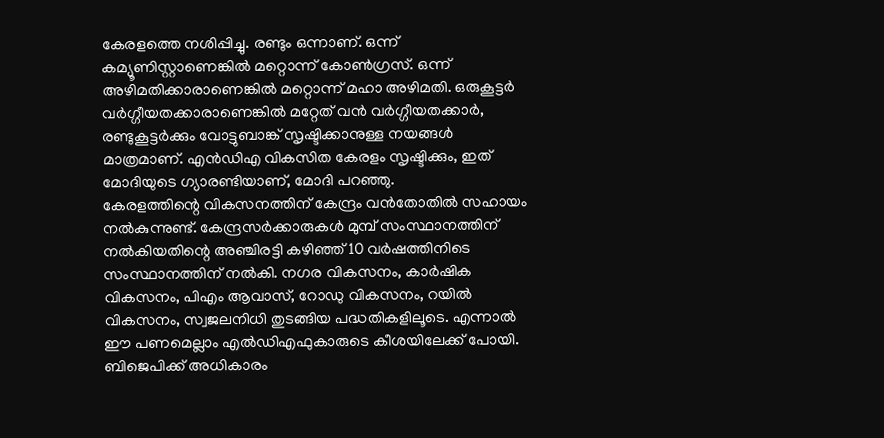കേരളത്തെ നശിപ്പിച്ചു. രണ്ടും ഒന്നാണ്. ഒന്ന് കമ്യൂണിസ്റ്റാണെങ്കിൽ മറ്റൊന്ന് കോൺഗ്രസ്. ഒന്ന് അഴിമതിക്കാരാണെങ്കിൽ മറ്റൊന്ന് മഹാ അഴിമതി. ഒരുകൂട്ടർ വർഗ്ഗീയതക്കാരാണെങ്കിൽ മറ്റേത് വൻ വർഗ്ഗീയതക്കാർ, രണ്ടുകൂട്ടർക്കും വോട്ടുബാങ്ക് സൃഷ്ടിക്കാനുള്ള നയങ്ങൾ മാത്രമാണ്. എൻഡിഎ വികസിത കേരളം സൃഷ്ടിക്കും, ഇത് മോദിയുടെ ഗ്യാരണ്ടിയാണ്, മോദി പറഞ്ഞു.
കേരളത്തിന്റെ വികസനത്തിന് കേന്ദ്രം വൻതോതിൽ സഹായം നൽകുന്നുണ്ട്. കേന്ദ്രസർക്കാരുകൾ മുമ്പ് സംസ്ഥാനത്തിന് നൽകിയതിന്റെ അഞ്ചിരട്ടി കഴിഞ്ഞ് 10 വർഷത്തിനിടെ സംസ്ഥാനത്തിന് നൽകി. നഗര വികസനം, കാർഷിക വികസനം, പിഎം ആവാസ്, റോഡു വികസനം, റയിൽ വികസനം, സ്വജലനിധി തുടങ്ങിയ പദ്ധതികളിലൂടെ. എന്നാൽ ഈ പണമെല്ലാം എൽഡിഎഫുകാരുടെ കീശയിലേക്ക് പോയി. ബിജെപിക്ക് അധികാരം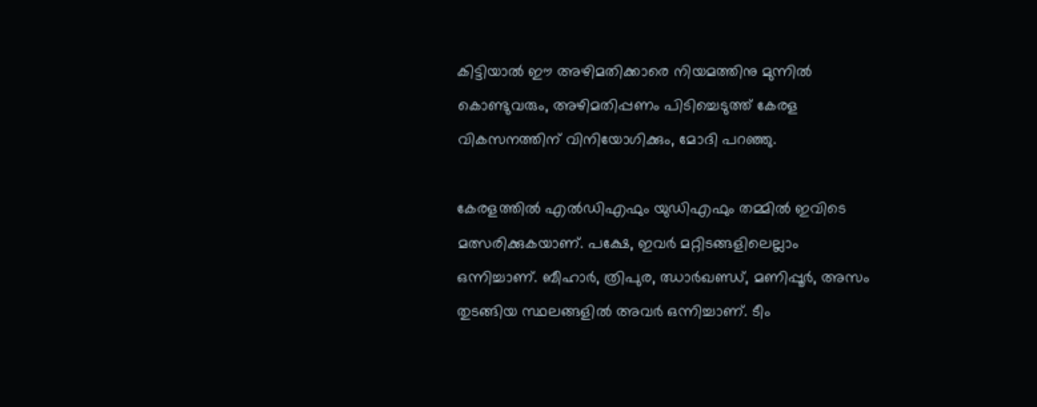കിട്ടിയാൽ ഈ അഴിമതിക്കാരെ നിയമത്തിനു മുന്നിൽ കൊണ്ടുവരും, അഴിമതിപ്പണം പിടിച്ചെടുത്ത് കേരള വികസനത്തിന് വിനിയോഗിക്കും, മോദി പറഞ്ഞു.

കേരളത്തിൽ എൽഡിഎഫും യുഡിഎഫും തമ്മിൽ ഇവിടെ മത്സരിക്കുകയാണ്. പക്ഷേ, ഇവർ മറ്റിടങ്ങളിലെല്ലാം ഒന്നിച്ചാണ്. ബീഹാർ, ത്രിപുര, ഝാർഖണ്ഡ്, മണിപ്പൂർ, അസം തുടങ്ങിയ സ്ഥലങ്ങളിൽ അവർ ഒന്നിച്ചാണ്. ടീം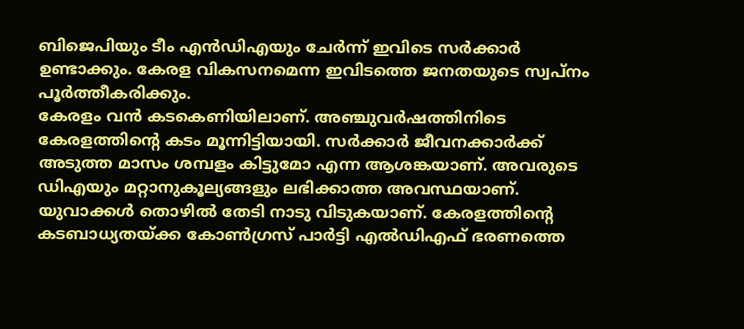ബിജെപിയും ടീം എൻഡിഎയും ചേർന്ന് ഇവിടെ സർക്കാർ ഉണ്ടാക്കും. കേരള വികസനമെന്ന ഇവിടത്തെ ജനതയുടെ സ്വപ്‌നം പൂർത്തീകരിക്കും.
കേരളം വൻ കടകെണിയിലാണ്. അഞ്ചുവർഷത്തിനിടെ കേരളത്തിന്റെ കടം മൂന്നിട്ടിയായി. സർക്കാർ ജീവനക്കാർക്ക് അടുത്ത മാസം ശമ്പളം കിട്ടുമോ എന്ന ആശങ്കയാണ്. അവരുടെ ഡിഎയും മറ്റാനുകൂല്യങ്ങളും ലഭിക്കാത്ത അവസ്ഥയാണ്. യുവാക്കൾ തൊഴിൽ തേടി നാടു വിടുകയാണ്. കേരളത്തിന്റെ കടബാധ്യതയ്‌ക്ക കോൺഗ്രസ് പാർട്ടി എൽഡിഎഫ് ഭരണത്തെ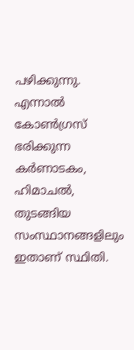പഴിക്കുന്നു. എന്നാൽ കോൺഗ്രസ് ഭരിക്കുന്ന കർണാടകം, ഹിമാചൽ, തുടങ്ങിയ സംസ്ഥാനങ്ങളിലും ഇതാണ് സ്ഥിതി.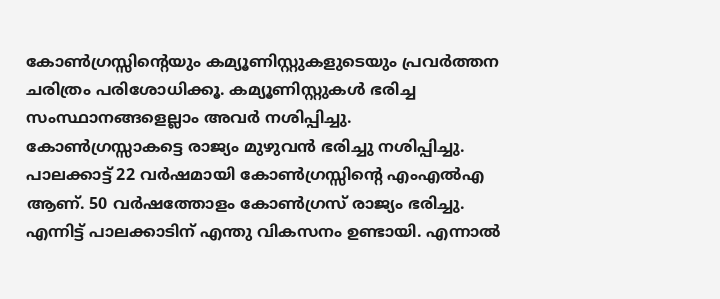കോൺഗ്രസ്സിന്റെയും കമ്യൂണിസ്റ്റുകളുടെയും പ്രവർത്തന ചരിത്രം പരിശോധിക്കൂ. കമ്യൂണിസ്റ്റുകൾ ഭരിച്ച സംസ്ഥാനങ്ങളെല്ലാം അവർ നശിപ്പിച്ചു. കോൺഗ്രസ്സാകട്ടെ രാജ്യം മുഴുവൻ ഭരിച്ചു നശിപ്പിച്ചു. പാലക്കാട്ട് 22 വർഷമായി കോൺഗ്രസ്സിന്റെ എംഎൽഎ ആണ്. 50 വർഷത്തോളം കോൺഗ്രസ് രാജ്യം ഭരിച്ചു. എന്നിട്ട് പാലക്കാടിന് എന്തു വികസനം ഉണ്ടായി. എന്നാൽ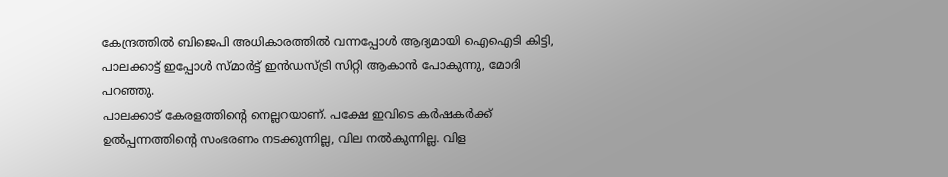കേന്ദ്രത്തിൽ ബിജെപി അധികാരത്തിൽ വന്നപ്പോൾ ആദ്യമായി ഐഐടി കിട്ടി, പാലക്കാട്ട് ഇപ്പോൾ സ്മാർട്ട് ഇൻഡസ്ട്രി സിറ്റി ആകാൻ പോകുന്നു, മോദി പറഞ്ഞു.
പാലക്കാട് കേരളത്തിന്റെ നെല്ലറയാണ്. പക്ഷേ ഇവിടെ കർഷകർക്ക് ഉൽപ്പന്നത്തിന്റെ സംഭരണം നടക്കുന്നില്ല, വില നൽകുന്നില്ല. വിള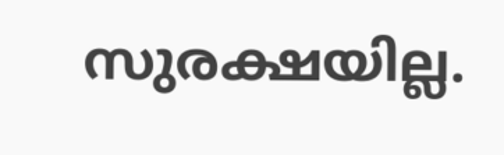സുരക്ഷയില്ല.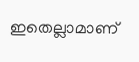ഇതെല്ലാമാണ്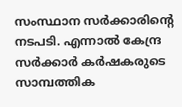സംസ്ഥാന സർക്കാരിന്റെ നടപടി. എന്നാൽ കേന്ദ്ര സർക്കാർ കർഷകരുടെ സാമ്പത്തിക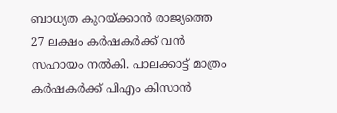ബാധ്യത കുറയ്‌ക്കാൻ രാജ്യത്തെ 27 ലക്ഷം കർഷകർക്ക് വൻ സഹായം നൽകി. പാലക്കാട്ട് മാത്രം കർഷകർക്ക് പിഎം കിസാൻ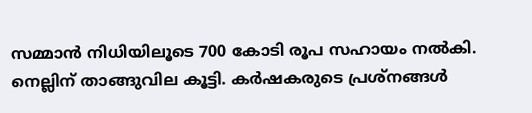സമ്മാൻ നിധിയിലൂടെ 700 കോടി രൂപ സഹായം നൽകി. നെല്ലിന് താങ്ങുവില കൂട്ടി. കർഷകരുടെ പ്രശ്‌നങ്ങൾ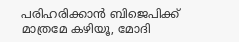പരിഹരിക്കാൻ ബിജെപിക്ക് മാത്രമേ കഴിയൂ, മോദി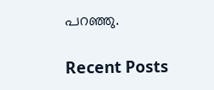പറഞ്ഞു.

Recent Posts